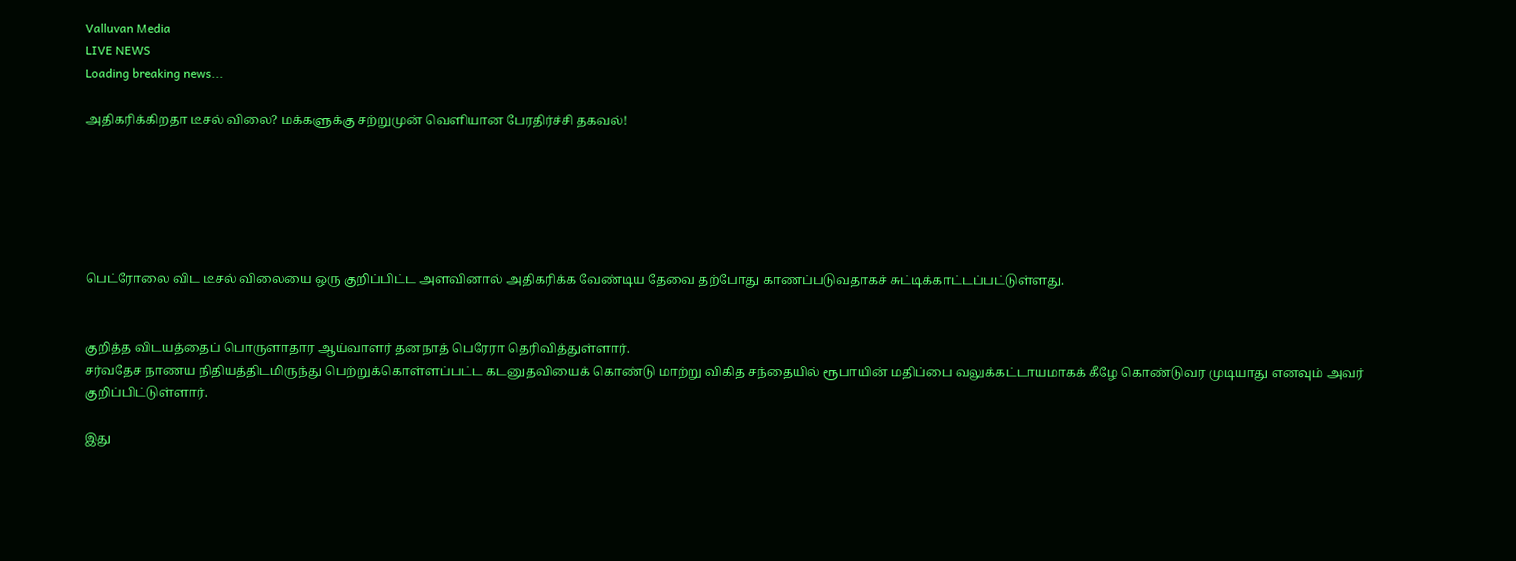Valluvan Media
LIVE NEWS
Loading breaking news...

அதிகரிக்கிறதா டீசல் விலை? மக்களுக்கு சற்றுமுன் வெளியான பேரதிர்ச்சி தகவல்!






பெட்ரோலை விட டீசல் விலையை ஒரு குறிப்பிட்ட அளவினால் அதிகரிக்க வேண்டிய தேவை தற்போது காணப்படுவதாகச் சுட்டிக்காட்டப்பட்டுள்ளது.


குறித்த விடயத்தைப் பொருளாதார ஆய்வாளர் தனநாத் பெரேரா தெரிவித்துள்ளார்.
சர்வதேச நாணய நிதியத்திடமிருந்து பெற்றுக்கொள்ளப்பட்ட கடனுதவியைக் கொண்டு மாற்று விகித சந்தையில் ரூபாயின் மதிப்பை வலுக்கட்டாயமாகக் கீழே கொண்டுவர முடியாது எனவும் அவர் குறிப்பிட்டுள்ளார்.

இது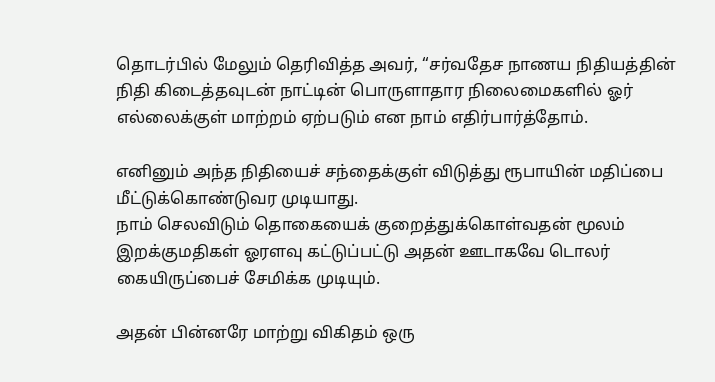தொடர்பில் மேலும் தெரிவித்த அவர், “சர்வதேச நாணய நிதியத்தின் நிதி கிடைத்தவுடன் நாட்டின் பொருளாதார நிலைமைகளில் ஓர் எல்லைக்குள் மாற்றம் ஏற்படும் என நாம் எதிர்பார்த்தோம்.

எனினும் அந்த நிதியைச் சந்தைக்குள் விடுத்து ரூபாயின் மதிப்பை மீட்டுக்கொண்டுவர முடியாது.
நாம் செலவிடும் தொகையைக் குறைத்துக்கொள்வதன் மூலம் இறக்குமதிகள் ஓரளவு கட்டுப்பட்டு அதன் ஊடாகவே டொலர் கையிருப்பைச் சேமிக்க முடியும்.

அதன் பின்னரே மாற்று விகிதம் ஒரு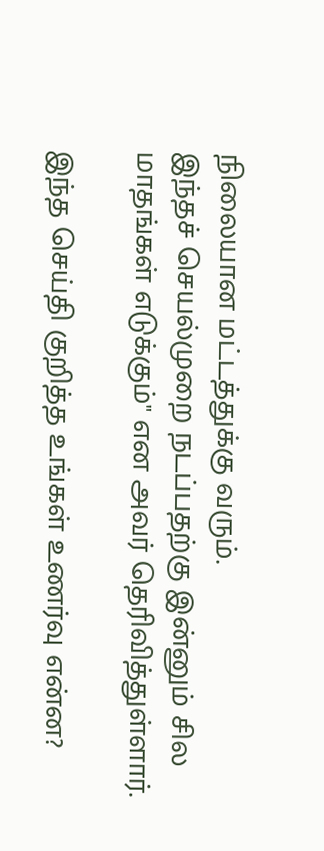நிலையான மட்டத்துக்கு வரும்.
இந்தச் செயல்முறை நடப்பதற்கு இன்னும் சில மாதங்கள் எடுக்கும்" என அவர் தெரிவித்துள்ளார்.

இந்த செய்தி குறித்த உங்கள் உணர்வு என்ன?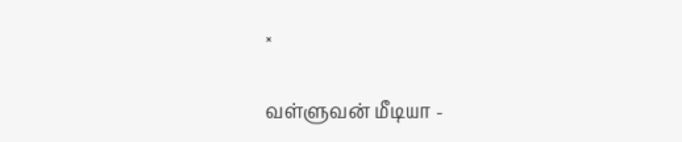×

வள்ளுவன் மீடியா -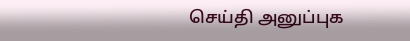செய்தி அனுப்புக